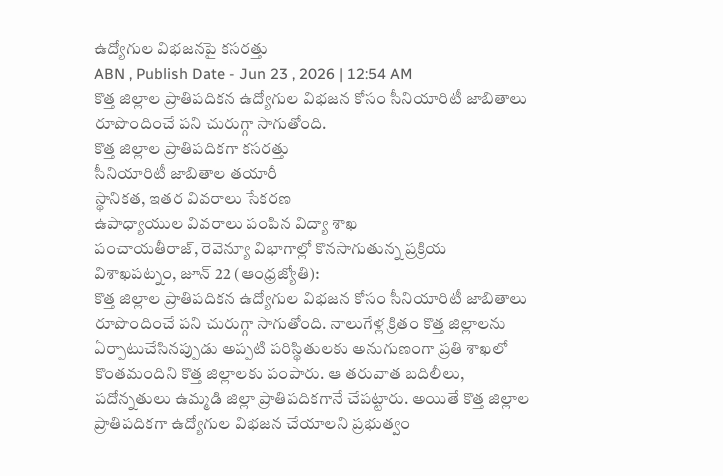ఉద్యోగుల విభజనపై కసరత్తు
ABN , Publish Date - Jun 23 , 2026 | 12:54 AM
కొత్త జిల్లాల ప్రాతిపదికన ఉద్యోగుల విభజన కోసం సీనియారిటీ జాబితాలు రూపొందించే పని చురుగ్గా సాగుతోంది.
కొత్త జిల్లాల ప్రాతిపదికగా కసరత్తు
సీనియారిటీ జాబితాల తయారీ
స్థానికత, ఇతర వివరాలు సేకరణ
ఉపాధ్యాయుల వివరాలు పంపిన విద్యా శాఖ
పంచాయతీరాజ్, రెవెన్యూ విభాగాల్లో కొనసాగుతున్న ప్రక్రియ
విశాఖపట్నం, జూన్ 22 (ఆంధ్రజ్యోతి):
కొత్త జిల్లాల ప్రాతిపదికన ఉద్యోగుల విభజన కోసం సీనియారిటీ జాబితాలు రూపొందించే పని చురుగ్గా సాగుతోంది. నాలుగేళ్ల క్రితం కొత్త జిల్లాలను ఏర్పాటుచేసినప్పుడు అప్పటి పరిస్థితులకు అనుగుణంగా ప్రతి శాఖలో కొంతమందిని కొత్త జిల్లాలకు పంపారు. ఆ తరువాత బదిలీలు, పదోన్నతులు ఉమ్మడి జిల్లా ప్రాతిపదికగానే చేపట్టారు. అయితే కొత్త జిల్లాల ప్రాతిపదికగా ఉద్యోగుల విభజన చేయాలని ప్రభుత్వం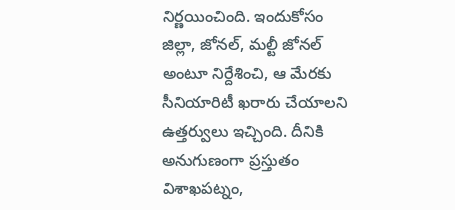నిర్ణయించింది. ఇందుకోసం జిల్లా, జోనల్, మల్టీ జోనల్ అంటూ నిర్దేశించి, ఆ మేరకు సీనియారిటీ ఖరారు చేయాలని ఉత్తర్వులు ఇచ్చింది. దీనికి అనుగుణంగా ప్రస్తుతం విశాఖపట్నం,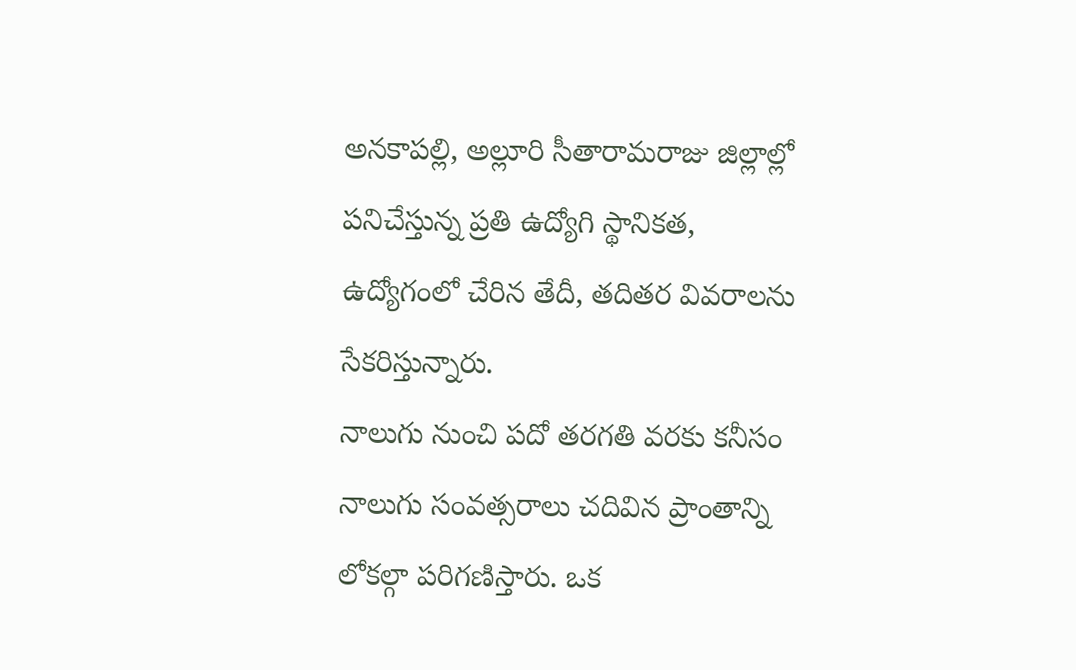అనకాపల్లి, అల్లూరి సీతారామరాజు జిల్లాల్లో పనిచేస్తున్న ప్రతి ఉద్యోగి స్థానికత, ఉద్యోగంలో చేరిన తేదీ, తదితర వివరాలను సేకరిస్తున్నారు.
నాలుగు నుంచి పదో తరగతి వరకు కనీసం నాలుగు సంవత్సరాలు చదివిన ప్రాంతాన్ని లోకల్గా పరిగణిస్తారు. ఒక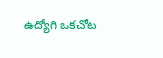ఉద్యోగి ఒకచోట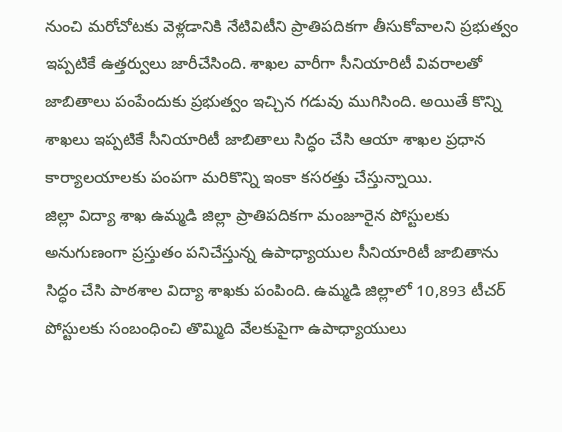నుంచి మరోచోటకు వెళ్లడానికి నేటివిటీని ప్రాతిపదికగా తీసుకోవాలని ప్రభుత్వం ఇప్పటికే ఉత్తర్వులు జారీచేసింది. శాఖల వారీగా సీనియారిటీ వివరాలతో జాబితాలు పంపేందుకు ప్రభుత్వం ఇచ్చిన గడువు ముగిసింది. అయితే కొన్ని శాఖలు ఇప్పటికే సీనియారిటీ జాబితాలు సిద్ధం చేసి ఆయా శాఖల ప్రధాన కార్యాలయాలకు పంపగా మరికొన్ని ఇంకా కసరత్తు చేస్తున్నాయి.
జిల్లా విద్యా శాఖ ఉమ్మడి జిల్లా ప్రాతిపదికగా మంజూరైన పోస్టులకు అనుగుణంగా ప్రస్తుతం పనిచేస్తున్న ఉపాధ్యాయుల సీనియారిటీ జాబితాను సిద్ధం చేసి పాఠశాల విద్యా శాఖకు పంపింది. ఉమ్మడి జిల్లాలో 10,893 టీచర్ పోస్టులకు సంబంధించి తొమ్మిది వేలకుపైగా ఉపాధ్యాయులు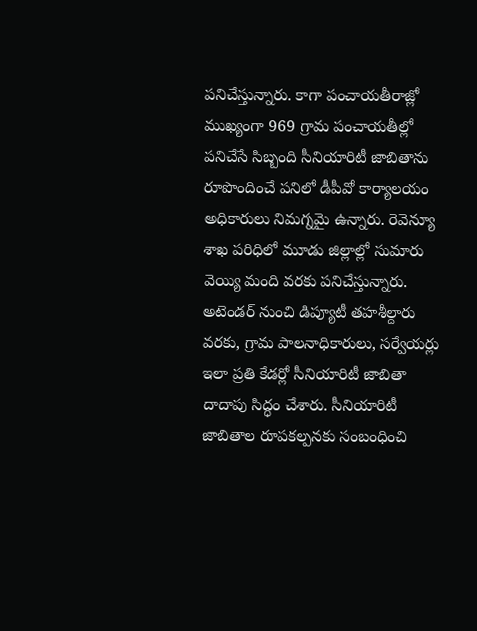పనిచేస్తున్నారు. కాగా పంచాయతీరాజ్లో ముఖ్యంగా 969 గ్రామ పంచాయతీల్లో పనిచేసే సిబ్బంది సీనియారిటీ జాబితాను రూపొందించే పనిలో డీపీవో కార్యాలయం అధికారులు నిమగ్నమై ఉన్నారు. రెవెన్యూ శాఖ పరిధిలో మూడు జిల్లాల్లో సుమారు వెయ్యి మంది వరకు పనిచేస్తున్నారు. అటెండర్ నుంచి డిప్యూటీ తహశీల్దారు వరకు, గ్రామ పాలనాధికారులు, సర్వేయర్లు ఇలా ప్రతి కేడర్లో సీనియారిటీ జాబితా దాదాపు సిద్ధం చేశారు. సీనియారిటీ జాబితాల రూపకల్పనకు సంబంధించి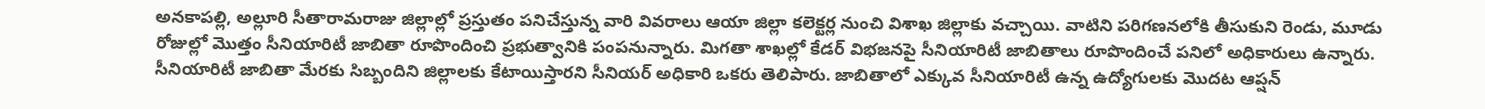అనకాపల్లి, అల్లూరి సీతారామరాజు జిల్లాల్లో ప్రస్తుతం పనిచేస్తున్న వారి వివరాలు ఆయా జిల్లా కలెక్టర్ల నుంచి విశాఖ జిల్లాకు వచ్చాయి. వాటిని పరిగణనలోకి తీసుకుని రెండు, మూడు రోజుల్లో మొత్తం సీనియారిటీ జాబితా రూపొందించి ప్రభుత్వానికి పంపనున్నారు. మిగతా శాఖల్లో కేడర్ విభజనపై సీనియారిటీ జాబితాలు రూపొందించే పనిలో అధికారులు ఉన్నారు. సీనియారిటీ జాబితా మేరకు సిబ్బందిని జిల్లాలకు కేటాయిస్తారని సీనియర్ అధికారి ఒకరు తెలిపారు. జాబితాలో ఎక్కువ సీనియారిటీ ఉన్న ఉద్యోగులకు మొదట ఆప్షన్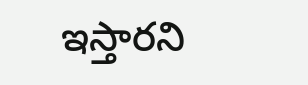ఇస్తారని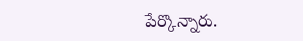పేర్కొన్నారు.